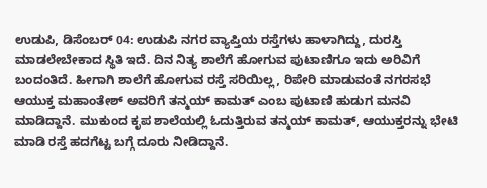ಉಡುಪಿ, ಡಿಸೆಂಬರ್ 04: ಉಡುಪಿ ನಗರ ವ್ಯಾಪ್ತಿಯ ರಸ್ತೆಗಳು ಹಾಳಾಗಿದ್ದು, ದುರಸ್ತಿ ಮಾಡಲೇಬೇಕಾದ ಸ್ಥಿತಿ ಇದೆ. ದಿನ ನಿತ್ಯ ಶಾಲೆಗೆ ಹೋಗುವ ಪುಟಾಣಿಗೂ ಇದು ಅರಿವಿಗೆ ಬಂದಂತಿದೆ. ಹೀಗಾಗಿ ಶಾಲೆಗೆ ಹೋಗುವ ರಸ್ತೆ ಸರಿಯಿಲ್ಲ, ರಿಪೇರಿ ಮಾಡುವಂತೆ ನಗರಸಭೆ ಆಯುಕ್ತ ಮಹಾಂತೇಶ್ ಅವರಿಗೆ ತನ್ಮಯ್ ಕಾಮತ್ ಎಂಬ ಪುಟಾಣಿ ಹುಡುಗ ಮನವಿ ಮಾಡಿದ್ದಾನೆ. ಮುಕುಂದ ಕೃಪ ಶಾಲೆಯಲ್ಲಿ ಓದುತ್ತಿರುವ ತನ್ಮಯ್ ಕಾಮತ್, ಆಯುಕ್ತರನ್ನು ಭೇಟಿ ಮಾಡಿ ರಸ್ತೆ ಹದಗೆಟ್ಟ ಬಗ್ಗೆ ದೂರು ನೀಡಿದ್ದಾನೆ.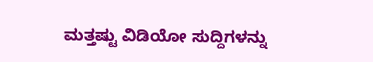ಮತ್ತಷ್ಟು ವಿಡಿಯೋ ಸುದ್ದಿಗಳನ್ನು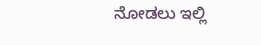ನೋಡಲು ಇಲ್ಲಿ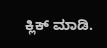ಕ್ಲಿಕ್ ಮಾಡಿ.